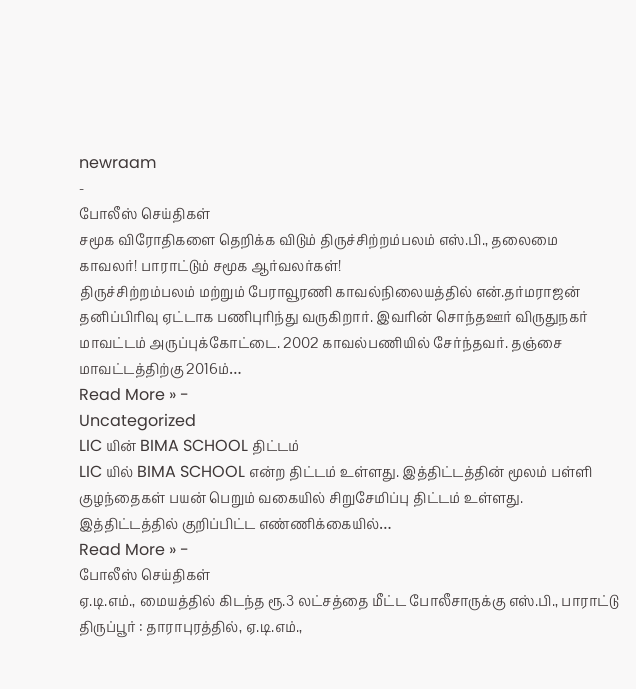newraam
-
போலீஸ் செய்திகள்
சமூக விரோதிகளை தெறிக்க விடும் திருச்சிற்றம்பலம் எஸ்.பி., தலைமை காவலர்! பாராட்டும் சமூக ஆர்வலர்கள்!
திருச்சிற்றம்பலம் மற்றும் பேராவூரணி காவல்நிலையத்தில் என்.தர்மராஜன் தனிப்பிரிவு ஏட்டாக பணிபுரிந்து வருகிறார். இவரின் சொந்தஊர் விருதுநகர் மாவட்டம் அருப்புக்கோட்டை. 2002 காவல்பணியில் சேர்ந்தவர். தஞ்சை மாவட்டத்திற்கு 2016ம்…
Read More » -
Uncategorized
LIC யின் BIMA SCHOOL திட்டம்
LIC யில் BIMA SCHOOL என்ற திட்டம் உள்ளது. இத்திட்டத்தின் மூலம் பள்ளி குழந்தைகள் பயன் பெறும் வகையில் சிறுசேமிப்பு திட்டம் உள்ளது. இத்திட்டத்தில் குறிப்பிட்ட எண்ணிக்கையில்…
Read More » -
போலீஸ் செய்திகள்
ஏ.டி.எம்., மையத்தில் கிடந்த ரூ.3 லட்சத்தை மீட்ட போலீசாருக்கு எஸ்.பி., பாராட்டு
திருப்பூர் : தாராபுரத்தில், ஏ.டி.எம்.,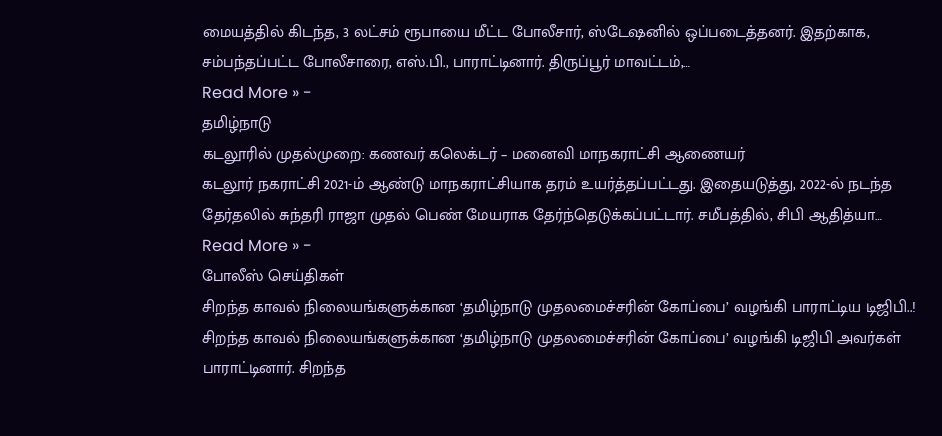மையத்தில் கிடந்த, 3 லட்சம் ரூபாயை மீட்ட போலீசார், ஸ்டேஷனில் ஒப்படைத்தனர். இதற்காக, சம்பந்தப்பட்ட போலீசாரை, எஸ்.பி., பாராட்டினார். திருப்பூர் மாவட்டம்,…
Read More » -
தமிழ்நாடு
கடலூரில் முதல்முறை: கணவர் கலெக்டர் – மனைவி மாநகராட்சி ஆணையர்
கடலூர் நகராட்சி 2021-ம் ஆண்டு மாநகராட்சியாக தரம் உயர்த்தப்பட்டது. இதையடுத்து, 2022-ல் நடந்த தேர்தலில் சுந்தரி ராஜா முதல் பெண் மேயராக தேர்ந்தெடுக்கப்பட்டார். சமீபத்தில், சிபி ஆதித்யா…
Read More » -
போலீஸ் செய்திகள்
சிறந்த காவல் நிலையங்களுக்கான ‘தமிழ்நாடு முதலமைச்சரின் கோப்பை’ வழங்கி பாராட்டிய டிஜிபி..!
சிறந்த காவல் நிலையங்களுக்கான ‘தமிழ்நாடு முதலமைச்சரின் கோப்பை’ வழங்கி டிஜிபி அவர்கள் பாராட்டினார். சிறந்த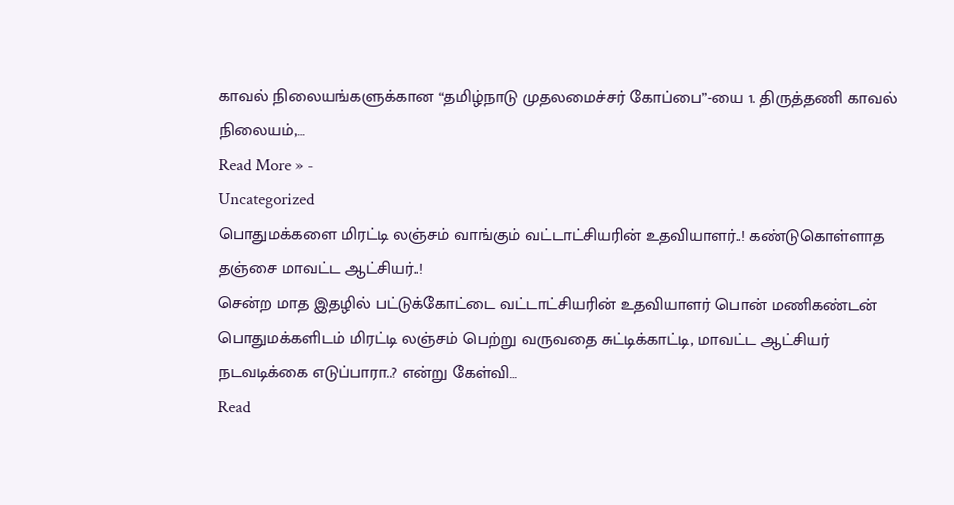காவல் நிலையங்களுக்கான “தமிழ்நாடு முதலமைச்சர் கோப்பை”-யை 1. திருத்தணி காவல் நிலையம்,…
Read More » -
Uncategorized
பொதுமக்களை மிரட்டி லஞ்சம் வாங்கும் வட்டாட்சியரின் உதவியாளர்..! கண்டுகொள்ளாத தஞ்சை மாவட்ட ஆட்சியர்..!
சென்ற மாத இதழில் பட்டுக்கோட்டை வட்டாட்சியரின் உதவியாளர் பொன் மணிகண்டன் பொதுமக்களிடம் மிரட்டி லஞ்சம் பெற்று வருவதை சுட்டிக்காட்டி, மாவட்ட ஆட்சியர் நடவடிக்கை எடுப்பாரா..? என்று கேள்வி…
Read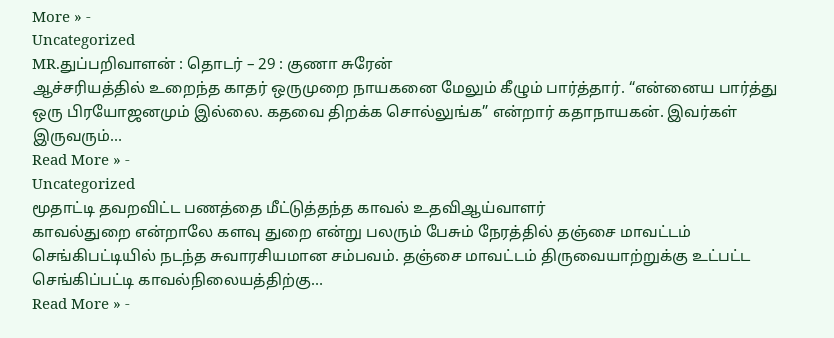More » -
Uncategorized
MR.துப்பறிவாளன் : தொடர் – 29 : குணா சுரேன்
ஆச்சரியத்தில் உறைந்த காதர் ஒருமுறை நாயகனை மேலும் கீழும் பார்த்தார். “என்னைய பார்த்து ஒரு பிரயோஜனமும் இல்லை. கதவை திறக்க சொல்லுங்க” என்றார் கதாநாயகன். இவர்கள் இருவரும்…
Read More » -
Uncategorized
மூதாட்டி தவறவிட்ட பணத்தை மீட்டுத்தந்த காவல் உதவிஆய்வாளர்
காவல்துறை என்றாலே களவு துறை என்று பலரும் பேசும் நேரத்தில் தஞ்சை மாவட்டம் செங்கிபட்டியில் நடந்த சுவாரசியமான சம்பவம். தஞ்சை மாவட்டம் திருவையாற்றுக்கு உட்பட்ட செங்கிப்பட்டி காவல்நிலையத்திற்கு…
Read More » -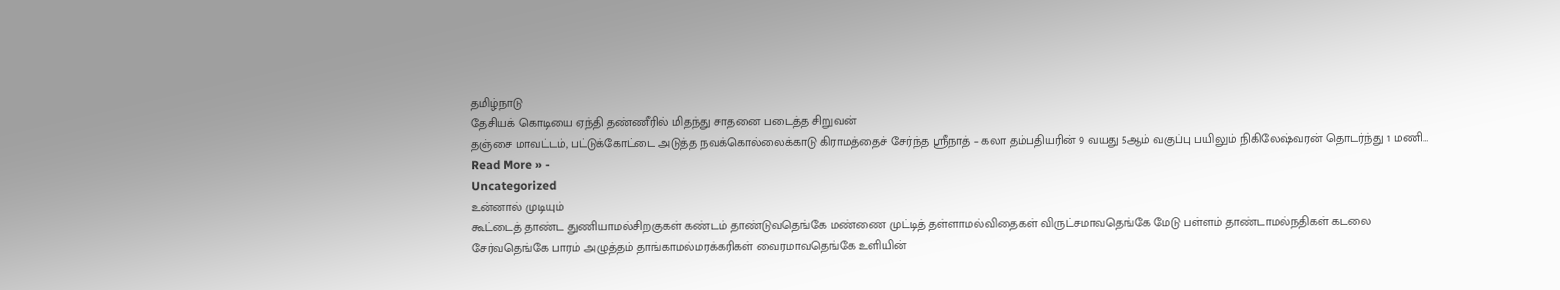தமிழ்நாடு
தேசியக் கொடியை ஏந்தி தண்ணீரில் மிதந்து சாதனை படைத்த சிறுவன்
தஞ்சை மாவட்டம், பட்டுக்கோட்டை அடுத்த நவக்கொல்லைக்காடு கிராமத்தைச் சேர்ந்த ஸ்ரீநாத் – கலா தம்பதியரின் 9 வயது 5ஆம் வகுப்பு பயிலும் நிகிலேஷ்வரன் தொடர்ந்து 1 மணி…
Read More » -
Uncategorized
உன்னால் முடியும்
கூட்டைத் தாண்ட துணியாமல்சிறகுகள் கண்டம் தாண்டுவதெங்கே மண்ணை முட்டித் தள்ளாமல்விதைகள் விருட்சமாவதெங்கே மேடு பள்ளம் தாண்டாமல்நதிகள் கடலை சேர்வதெங்கே பாரம் அழுத்தம் தாங்காமல்மரக்கரிகள் வைரமாவதெங்கே உளியின்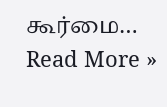கூர்மை…
Read More »